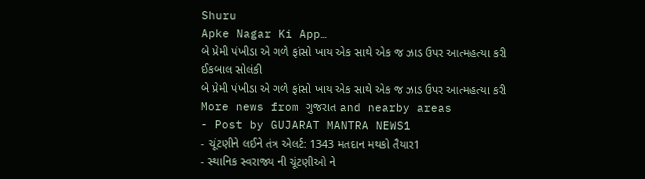Shuru
Apke Nagar Ki App…
બે પ્રેમી પંખીડા એ ગળે ફાંસો ખાય એક સાથે એક જ ઝાડ ઉપર આત્મહત્યા કરી
ઈકબાલ સોલંકી
બે પ્રેમી પંખીડા એ ગળે ફાંસો ખાય એક સાથે એક જ ઝાડ ઉપર આત્મહત્યા કરી
More news from ગુજરાત and nearby areas
- Post by GUJARAT MANTRA NEWS1
- ચૂંટણીને લઈને તંત્ર એલર્ટ: 1343 મતદાન મથકો તૈયાર1
- સ્થાનિક સ્વરાજ્ય ની ચૂંટણીઓ ને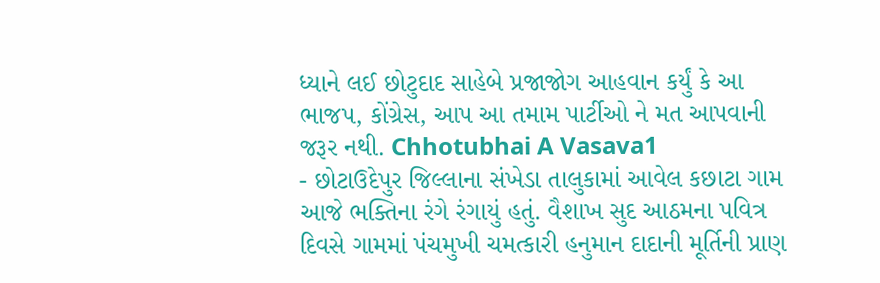ધ્યાને લઈ છોટુદાદ સાહેબે પ્રજાજોગ આહવાન કર્યું કે આ ભાજપ, કોંગ્રેસ, આપ આ તમામ પાર્ટીઓ ને મત આપવાની જરૂર નથી. Chhotubhai A Vasava1
- છોટાઉદેપુર જિલ્લાના સંખેડા તાલુકામાં આવેલ કછાટા ગામ આજે ભક્તિના રંગે રંગાયું હતું. વૈશાખ સુદ આઠમના પવિત્ર દિવસે ગામમાં પંચમુખી ચમત્કારી હનુમાન દાદાની મૂર્તિની પ્રાણ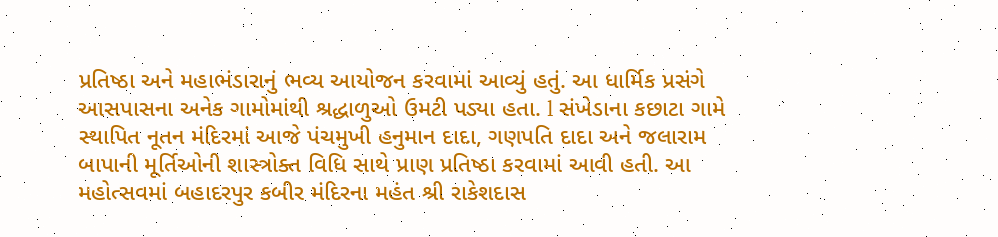પ્રતિષ્ઠા અને મહાભંડારાનું ભવ્ય આયોજન કરવામાં આવ્યું હતું. આ ધાર્મિક પ્રસંગે આસપાસના અનેક ગામોમાંથી શ્રદ્ધાળુઓ ઉમટી પડ્યા હતા. l સંખેડાના કછાટા ગામે સ્થાપિત નૂતન મંદિરમાં આજે પંચમુખી હનુમાન દાદા, ગણપતિ દાદા અને જલારામ બાપાની મૂર્તિઓની શાસ્ત્રોક્ત વિધિ સાથે પ્રાણ પ્રતિષ્ઠા કરવામાં આવી હતી. આ મહોત્સવમાં બહાદરપુર કબીર મંદિરના મહંત શ્રી રાકેશદાસ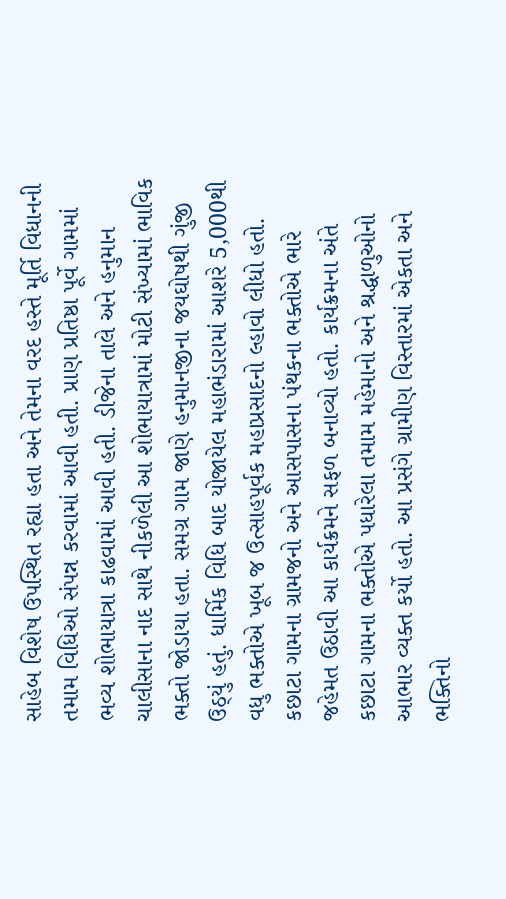સાહેબ વિશેષ ઉપસ્થિત રહ્યા હતા અને તેમના વરદ હસ્તે મૂર્તિ વિધાનની તમામ વિધિઓ સંપન્ન કરવામાં આવી હતી. પ્રાણ પ્રતિષ્ઠા પૂર્વે ગામમાં ભવ્ય શોભાયાત્રા કાઢવામાં આવી હતી. ડીજેના તાલે અને હનુમાન ચાલીસાના નાદ સાથે નીકળેલી આ શોભાયાત્રામાં મોટી સંખ્યામાં ભાવિક ભક્તો જોડાયા હતા. સમગ્ર ગામ જાણે હનુમાનજીના જયઘોષથી ગુંજી ઉઠ્યું હતું. ધાર્મિક વિધિ બાદ યોજાયેલ મહાભંડારામાં આશરે 5,000થી વધુ ભક્તોએ ખૂબ જ ઉત્સાહપૂર્વક મહાપ્રસાદનો લ્હાવો લીધો હતો. કછાટા ગામના ગ્રામજનો અને આસપાસના પંથકના ભક્તોએ ભારે જહેમત ઉઠાવી આ કાર્યક્રમને સફળ બનાવ્યો હતો. કાર્યક્રમના અંતે કછાટા ગામના ભક્તોએ પધારેલા તમામ મહેમાનો અને શ્રદ્ધાળુઓનો આભાર વ્યક્ત કર્યો હતો. આ પ્રસંગે ગ્રામીણ વિસ્તારમાં એકતા અને ભક્તિનો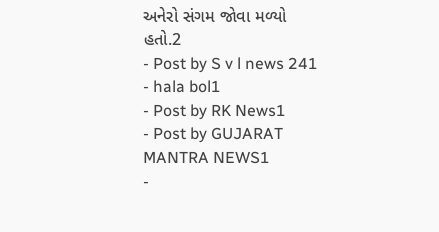અનેરો સંગમ જોવા મળ્યો હતો.2
- Post by S v l news 241
- hala bol1
- Post by RK News1
- Post by GUJARAT MANTRA NEWS1
-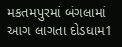મકતમપુરમાં બંગલામાં આગ લાગતા દોડધામ1